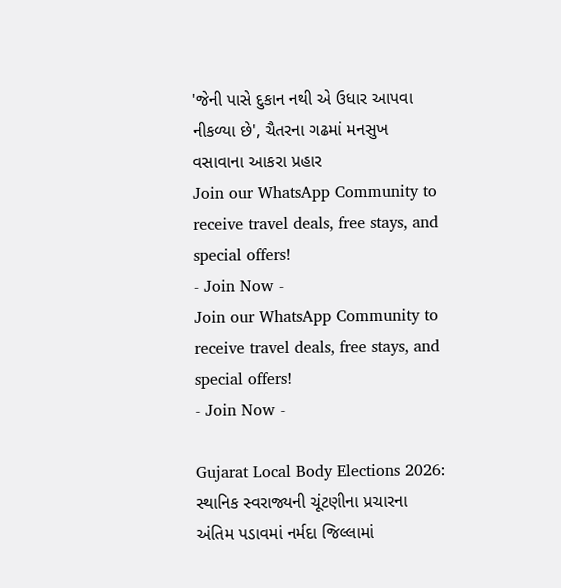'જેની પાસે દુકાન નથી એ ઉધાર આપવા નીકળ્યા છે', ચૈતરના ગઢમાં મનસુખ વસાવાના આકરા પ્રહાર
Join our WhatsApp Community to receive travel deals, free stays, and special offers!
- Join Now -
Join our WhatsApp Community to receive travel deals, free stays, and special offers!
- Join Now -

Gujarat Local Body Elections 2026: સ્થાનિક સ્વરાજ્યની ચૂંટણીના પ્રચારના અંતિમ પડાવમાં નર્મદા જિલ્લામાં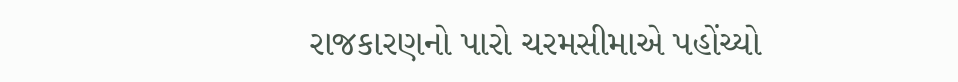રાજકારણનો પારો ચરમસીમાએ પહોંચ્યો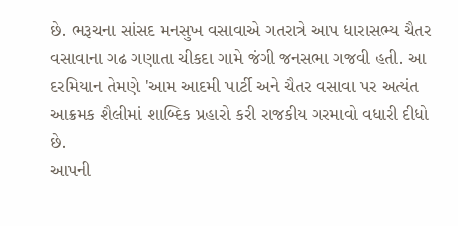છે. ભરૂચના સાંસદ મનસુખ વસાવાએ ગતરાત્રે આપ ધારાસભ્ય ચૈતર વસાવાના ગઢ ગણાતા ચીકદા ગામે જંગી જનસભા ગજવી હતી. આ દરમિયાન તેમણે 'આમ આદમી પાર્ટી અને ચૈતર વસાવા પર અત્યંત આક્રમક શૈલીમાં શાબ્દિક પ્રહારો કરી રાજકીય ગરમાવો વધારી દીધો છે.
આપની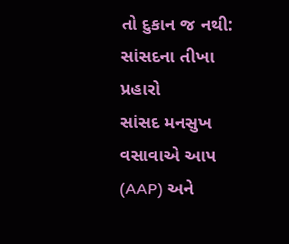તો દુકાન જ નથી: સાંસદના તીખા પ્રહારો
સાંસદ મનસુખ વસાવાએ આપ (AAP) અને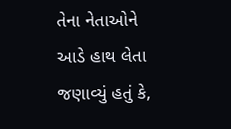તેના નેતાઓને આડે હાથ લેતા જણાવ્યું હતું કે,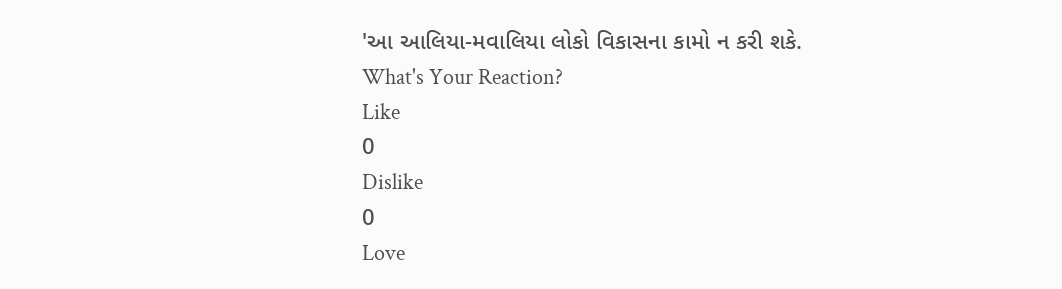'આ આલિયા-મવાલિયા લોકો વિકાસના કામો ન કરી શકે.
What's Your Reaction?
Like
0
Dislike
0
Love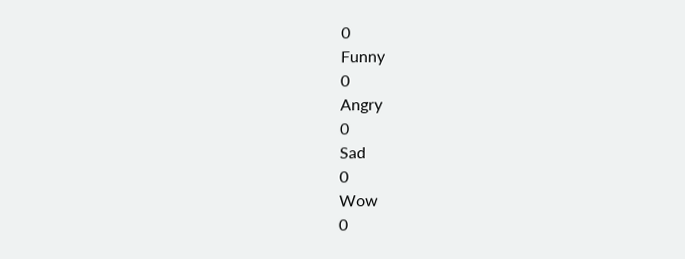0
Funny
0
Angry
0
Sad
0
Wow
0